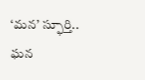‘మన’ స్ఫూర్తి.. ఘన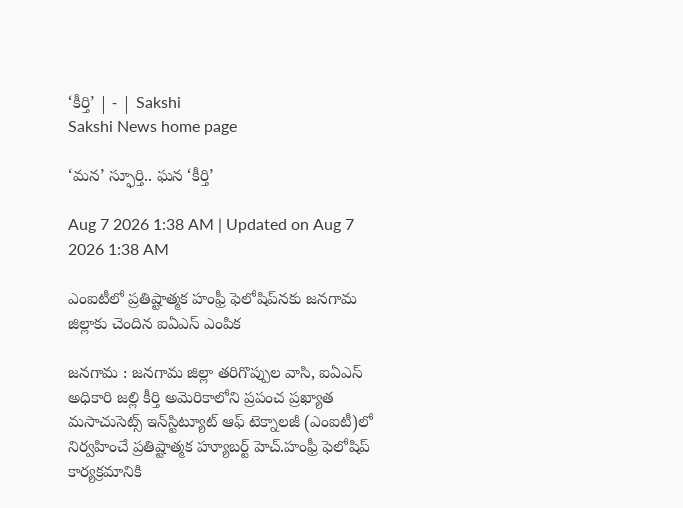‘కీర్తి’ | - | Sakshi
Sakshi News home page

‘మన’ స్ఫూర్తి.. ఘన ‘కీర్తి’

Aug 7 2026 1:38 AM | Updated on Aug 7 2026 1:38 AM

ఎంఐటీలో ప్రతిష్టాత్మక హంఫ్రీ ఫెలోషిప్‌నకు జనగామ జిల్లాకు చెందిన ఐఏఎస్‌ ఎంపిక

జనగామ : జనగామ జిల్లా తరిగొప్పుల వాసి, ఐఏఎస్‌ అధికారి జల్లి కీర్తి అమెరికాలోని ప్రపంచ ప్రఖ్యాత మసాచుసెట్స్‌ ఇన్‌స్టిట్యూట్‌ ఆఫ్‌ టెక్నాలజీ (ఎంఐటీ)లో నిర్వహించే ప్రతిష్టాత్మక హ్యూబర్ట్‌ హెచ్‌.హంఫ్రీ ఫెలోషిప్‌ కార్యక్రమానికి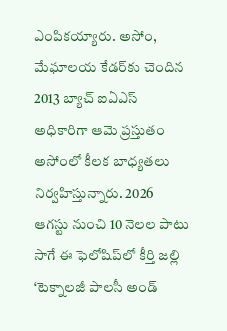ఎంపికయ్యారు. అసోం, మేఘాలయ కేడర్‌కు చెందిన 2013 బ్యాచ్‌ ఐఏఎస్‌ అధికారిగా ఆమె ప్రస్తుతం అసోంలో కీలక బాధ్యతలు నిర్వహిస్తున్నారు. 2026 ఆగస్టు నుంచి 10 నెలల పాటు సాగే ఈ ఫెలోషిప్‌లో కీర్తి జల్లి ‘టెక్నాలజీ పాలసీ అండ్‌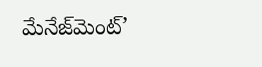మేనేజ్‌మెంట్‌’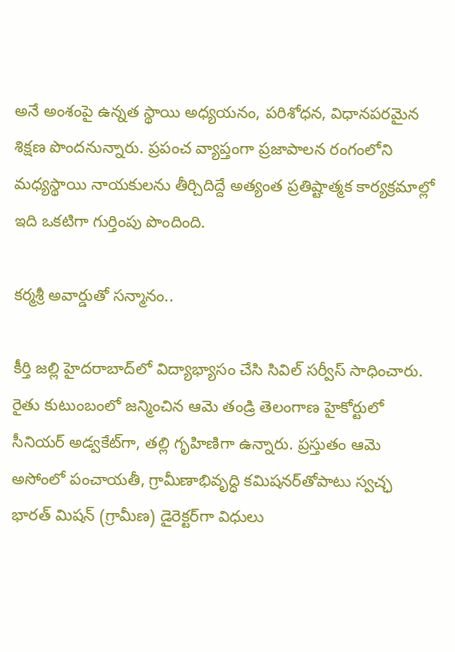అనే అంశంపై ఉన్నత స్థాయి అధ్యయనం, పరిశోధన, విధానపరమైన శిక్షణ పొందనున్నారు. ప్రపంచ వ్యాప్తంగా ప్రజాపాలన రంగంలోని మధ్యస్థాయి నాయకులను తీర్చిదిద్దే అత్యంత ప్రతిష్టాత్మక కార్యక్రమాల్లో ఇది ఒకటిగా గుర్తింపు పొందింది.

కర్మశ్రీ అవార్డుతో సన్మానం..

కీర్తి జల్లి హైదరాబాద్‌లో విద్యాభ్యాసం చేసి సివిల్‌ సర్వీస్‌ సాధించారు. రైతు కుటుంబంలో జన్మించిన ఆమె తండ్రి తెలంగాణ హైకోర్టులో సీనియర్‌ అడ్వకేట్‌గా, తల్లి గృహిణిగా ఉన్నారు. ప్రస్తుతం ఆమె అసోంలో పంచాయతీ, గ్రామీణాభివృద్ధి కమిషనర్‌తోపాటు స్వచ్ఛ భారత్‌ మిషన్‌ (గ్రామీణ) డైరెక్టర్‌గా విధులు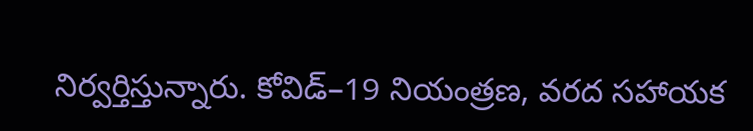నిర్వర్తిస్తున్నారు. కోవిడ్‌–19 నియంత్రణ, వరద సహాయక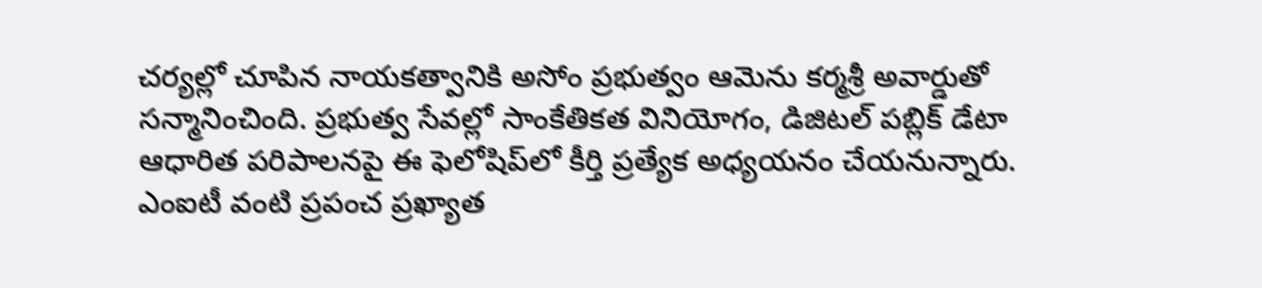చర్యల్లో చూపిన నాయకత్వానికి అసోం ప్రభుత్వం ఆమెను కర్మశ్రీ అవార్డుతో సన్మానించింది. ప్రభుత్వ సేవల్లో సాంకేతికత వినియోగం, డిజిటల్‌ పబ్లిక్‌ డేటా ఆధారిత పరిపాలనపై ఈ ఫెలోషిప్‌లో కీర్తి ప్రత్యేక అధ్యయనం చేయనున్నారు. ఎంఐటీ వంటి ప్రపంచ ప్రఖ్యాత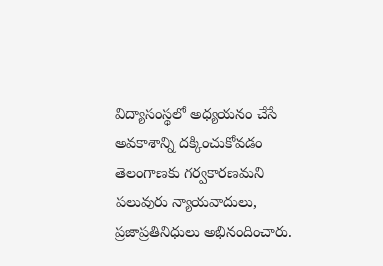విద్యాసంస్థలో అధ్యయనం చేసే అవకాశాన్ని దక్కించుకోవడం తెలంగాణకు గర్వకారణమని పలువురు న్యాయవాదులు, ప్రజాప్రతినిధులు అభినందించారు.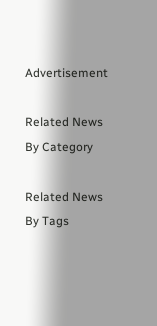Advertisement

Related News By Category

Related News By Tags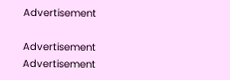Advertisement

Advertisement
Advertisement